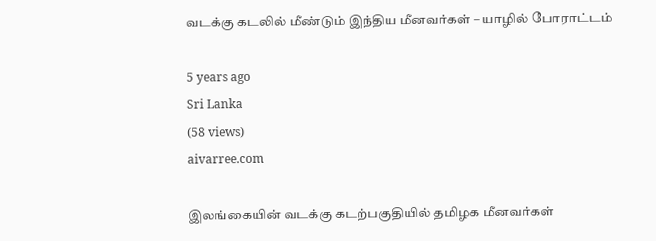வடக்கு கடலில் மீண்டும் இந்திய மீனவர்கள் – யாழில் போராட்டம்

5 years ago
Sri Lanka
(58 views)
aivarree.com

இலங்கையின் வடக்கு கடற்பகுதியில் தமிழக மீனவர்கள்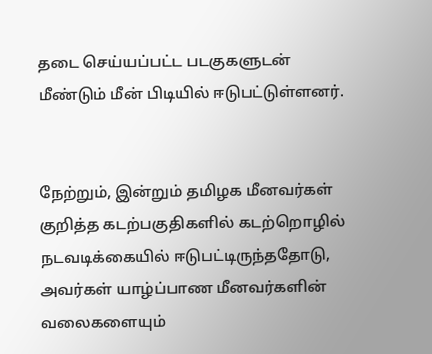தடை செய்யப்பட்ட படகுகளுடன் மீண்டும் மீன் பிடியில் ஈடுபட்டுள்ளனர்.


நேற்றும், இன்றும் தமிழக மீனவர்கள் குறித்த கடற்பகுதிகளில் கடற்றொழில் நடவடிக்கையில் ஈடுபட்டிருந்ததோடு, அவர்கள் யாழ்ப்பாண மீனவர்களின் வலைகளையும்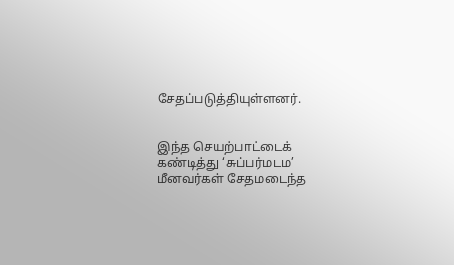சேதப்படுத்தியுள்ளனர்.


இந்த செயற்பாட்டைக் கண்டித்து ‘சுப்பர்மடம’ மீனவர்கள் சேதமடைந்த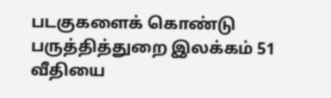படகுகளைக் கொண்டு பருத்தித்துறை இலக்கம் 51 வீதியை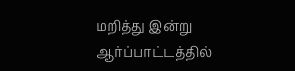மறித்து இன்று ஆர்ப்பாட்டத்தில்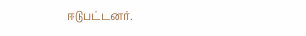ஈடுபட்டனர்.